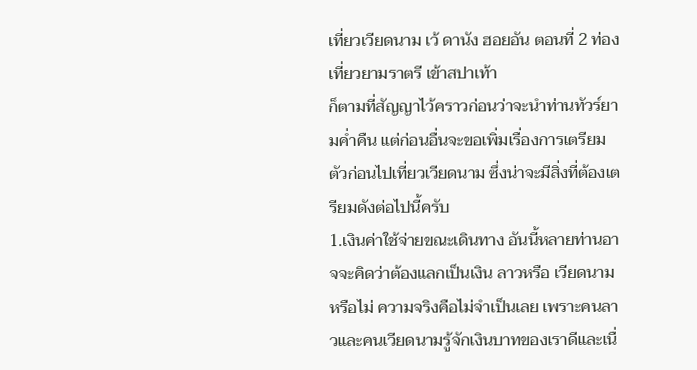เที่ยวเวียดนาม เว้ ดานัง ฮอยอัน ตอนที่ 2 ท่องเที่ยวยามราตรี เข้าสปาเท้า
ก็ตามที่สัญญาไว้คราวก่อนว่าจะนำท่านทัวร์ยามค่ำคืน แต่ก่อนอื่นจะขอเพิ่มเรื่องการเตรียมตัวก่อนไปเที่ยวเวียดนาม ซึ่งน่าจะมีสิ่งที่ต้องเตรียมดังต่อไปนี้ครับ
1.เงินค่าใช้จ่ายขณะเดินทาง อันนี้หลายท่านอาจจะคิดว่าต้องแลกเป็นเงิน ลาวหรือ เวียดนามหรือไม่ ความจริงคือไม่จำเป็นเลย เพราะคนลาวและคนเวียดนามรู้จักเงินบาทของเราดีและเนื่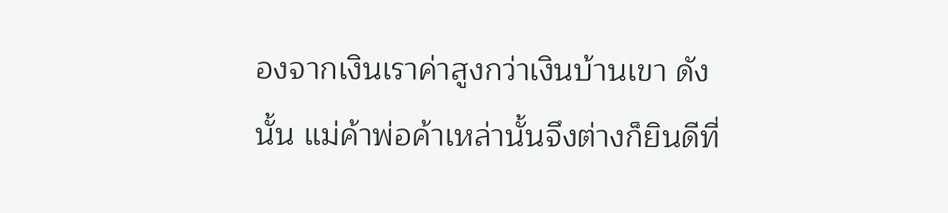องจากเงินเราค่าสูงกว่าเงินบ้านเขา ดังนั้น แม่ค้าพ่อค้าเหล่านั้นจึงต่างก็ยินดีที่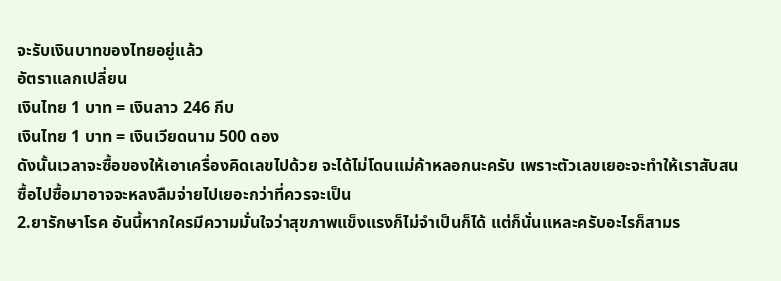จะรับเงินบาทของไทยอยู่แล้ว
อัตราแลกเปลี่ยน
เงินไทย 1 บาท = เงินลาว 246 กีบ
เงินไทย 1 บาท = เงินเวียดนาม 500 ดอง
ดังนั้นเวลาจะซื้อของให้เอาเครื่องคิดเลขไปด้วย จะได้ไม่โดนแม่ค้าหลอกนะครับ เพราะตัวเลขเยอะจะทำให้เราสับสน ซื้อไปซื้อมาอาจจะหลงลืมจ่ายไปเยอะกว่าที่ควรจะเป็น
2.ยารักษาโรค อันนี้หากใครมีความมั่นใจว่าสุขภาพแข็งแรงก็ไม่จำเป็นก็ได้ แต่ก็นั่นแหละครับอะไรก็สามร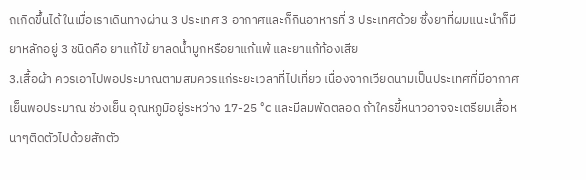ถเกิดขึ้นได้ ในเมื่อเราเดินทางผ่าน 3 ประเทศ 3 อากาศและก็กินอาหารที่ 3 ประเทศด้วย ซึ่งยาที่ผมแนะนำก็มียาหลักอยู่ 3 ชนิดคือ ยาแก้ไข้ ยาลดน้ำมูกหรือยาแก้แพ้ และยาแก้ท้องเสีย
3.เสื้อผ้า ควรเอาไปพอประมาณตามสมควรแก่ระยะเวลาที่ไปเที่ยว เนื่องจากเวียดนามเป็นประเทศที่มีอากาศเย็นพอประมาณ ช่วงเย็น อุณหภูมิอยู่ระหว่าง 17-25 °c และมีลมพัดตลอด ถ้าใครขี้หนาวอาจจะเตรียมเสื้อหนาๆติดตัวไปด้วยสักตัว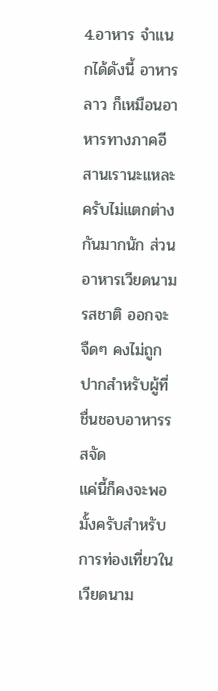4.อาหาร จำแนกได้ดังนี้ อาหารลาว ก็เหมือนอาหารทางภาคอีสานเรานะแหละครับไม่แตกต่างกันมากนัก ส่วนอาหารเวียดนามรสชาติ ออกจะจืดๆ คงไม่ถูกปากสำหรับผู้ที่ชื่นชอบอาหารรสจัด
แค่นี้ก็คงจะพอมั้งครับสำหรับการท่องเที่ยวในเวียดนาม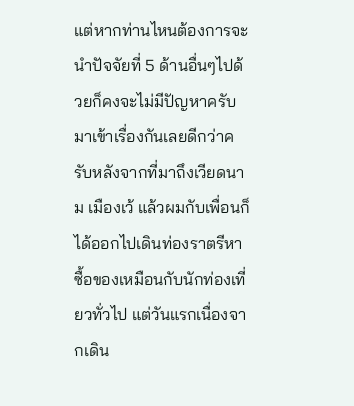แต่หากท่านไหนต้องการจะนำปัจจัยที่ 5 ด้านอื่นๆไปด้วยก็คงจะไม่มีปัญหาครับ
มาเข้าเรื่องกันเลยดีกว่าครับหลังจากที่มาถึงเวียดนาม เมืองเว้ แล้วผมกับเพื่อนก็ได้ออกไปเดินท่องราตรีหาซื้อของเหมือนกับนักท่องเที่ยวทั่วไป แต่วันแรกเนื่องจากเดิน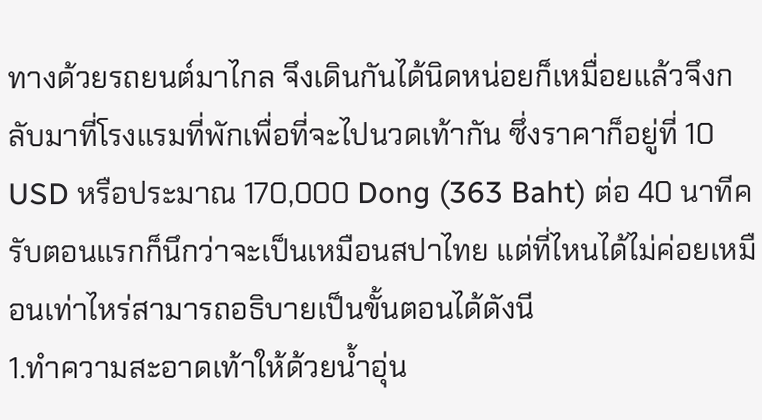ทางด้วยรถยนต์มาไกล จึงเดินกันได้นิดหน่อยก็เหมื่อยแล้วจึงกลับมาที่โรงแรมที่พักเพื่อที่จะไปนวดเท้ากัน ซึ่งราคาก็อยู่ที่ 10 USD หรือประมาณ 170,000 Dong (363 Baht) ต่อ 40 นาทีครับตอนแรกก็นึกว่าจะเป็นเหมือนสปาไทย แต่ที่ไหนได้ไม่ค่อยเหมือนเท่าไหร่สามารถอธิบายเป็นขั้นตอนได้ดังนี
1.ทำความสะอาดเท้าให้ด้วยน้ำอุ่น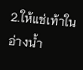2.ให้แช่เท้าในอ่างน้ำ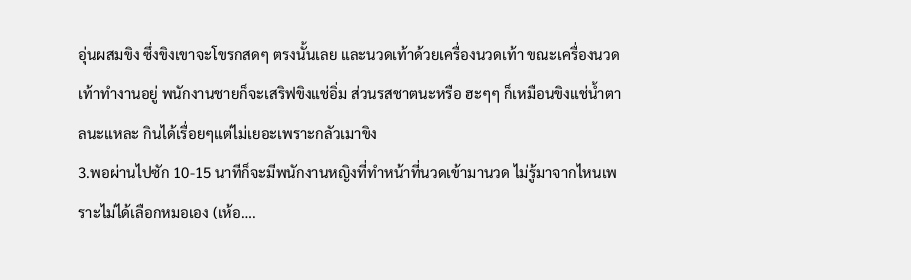อุ่นผสมขิง ซึ่งขิงเขาจะโขรกสดๆ ตรงนั้นเลย และนวดเท้าด้วยเครื่องนวดเท้า ขณะเครื่องนวดเท้าทำงานอยู่ พนักงานชายก็จะเสริฟขิงแช่อิ่ม ส่วนรสชาตนะหรือ ฮะๆๆ ก็เหมือนขิงแช่น้ำตาลนะแหละ กินได้เรื่อยๆแต่ไม่เยอะเพราะกลัวเมาขิง
3.พอผ่านไปซัก 10-15 นาทีก็จะมีพนักงานหญิงที่ทำหน้าที่นวดเข้ามานวด ไม่รู้มาจากไหนเพราะไม่ได้เลือกหมอเอง (เห้อ….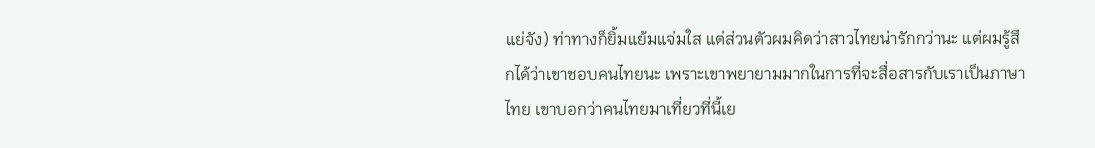แย่จัง) ท่าทางก็ยิ้มแย้มแจ่มใส แต่ส่วนตัวผมคิดว่าสาวไทยน่ารักกว่านะ แต่ผมรู้สึกได้ว่าเขาชอบคนไทยนะ เพราะเขาพยายามมากในการที่จะสื่อสารกับเราเป็นภาษาไทย เขาบอกว่าคนไทยมาเที่ยวที่นี้เย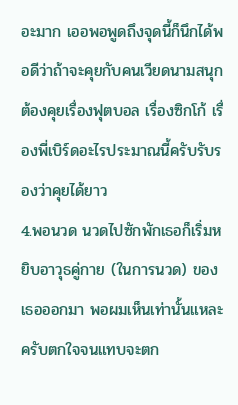อะมาก เออพอพูดถึงจุดนี้ก็นึกได้พอดีว่าถ้าจะคุยกับคนเวียดนามสนุกต้องคุยเรื่องฟุตบอล เรื่องซิกโก้ เรื่องพี่เบิร์ดอะไรประมาณนี้ครับรับรองว่าคุยได้ยาว
4.พอนวด นวดไปซักพักเธอก็เริ่มหยิบอาวุธคู่กาย (ในการนวด) ของเธอออกมา พอผมเห็นเท่านั้นแหละครับตกใจจนแทบจะตก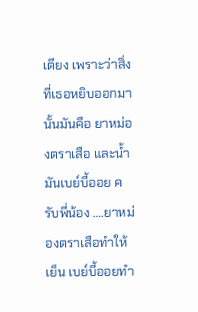เตียง เพราะว่าสิ่งที่เธอหยิบออกมานั้นมันคือ ยาหม่องตราเสือ และน้ำมันเบย์บี้ออย ครับพี่น้อง ….ยาหม่องตราเสือทำให้เย็น เบย์บี้ออยทำ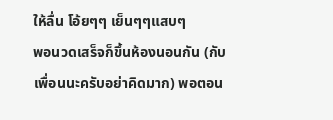ให้ลื่น โอ้ยๆๆ เย็นๆๆแสบๆ
พอนวดเสร็จก็ขึ้นห้องนอนกัน (กับเพื่อนนะครับอย่าคิดมาก) พอตอน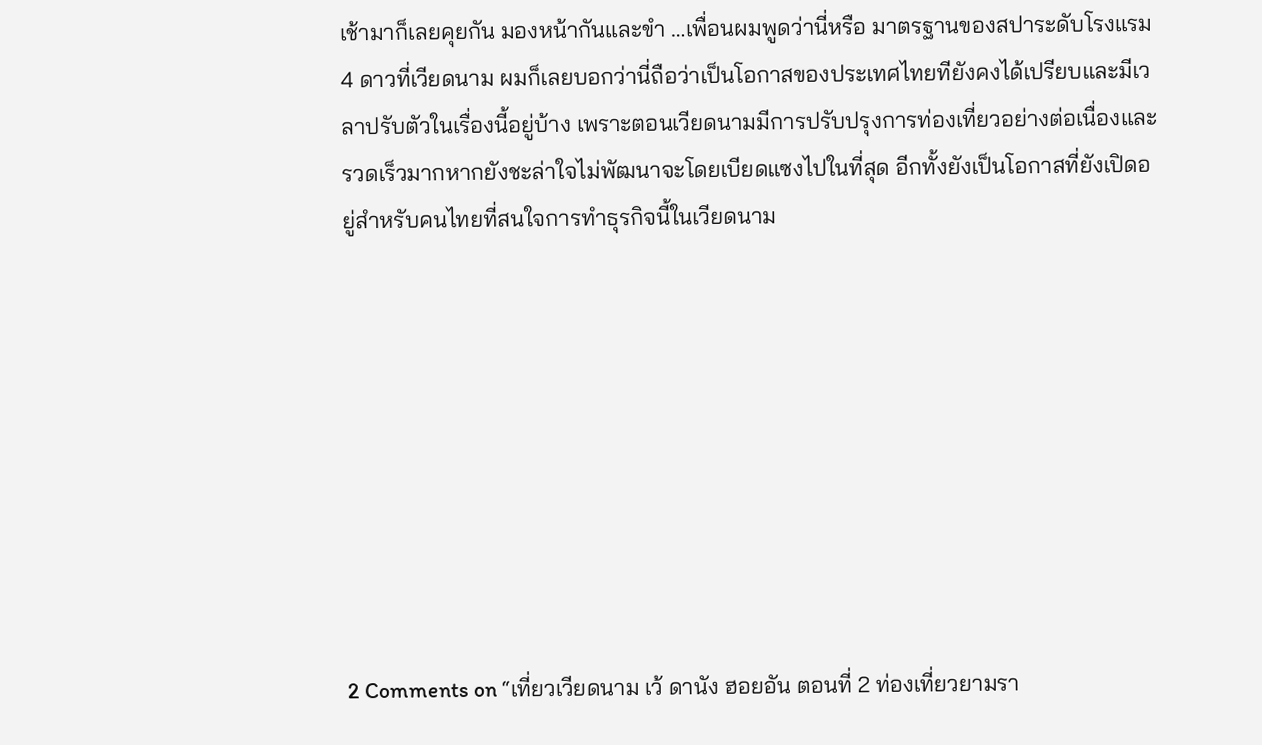เช้ามาก็เลยคุยกัน มองหน้ากันและขำ …เพื่อนผมพูดว่านี่หรือ มาตรฐานของสปาระดับโรงแรม 4 ดาวที่เวียดนาม ผมก็เลยบอกว่านี่ถือว่าเป็นโอกาสของประเทศไทยทียังคงได้เปรียบและมีเวลาปรับตัวในเรื่องนี้อยู่บ้าง เพราะตอนเวียดนามมีการปรับปรุงการท่องเที่ยวอย่างต่อเนื่องและรวดเร็วมากหากยังชะล่าใจไม่พัฒนาจะโดยเบียดแซงไปในที่สุด อีกทั้งยังเป็นโอกาสที่ยังเปิดอยู่สำหรับคนไทยที่สนใจการทำธุรกิจนี้ในเวียดนาม









2 Comments on “เที่ยวเวียดนาม เว้ ดานัง ฮอยอัน ตอนที่ 2 ท่องเที่ยวยามรา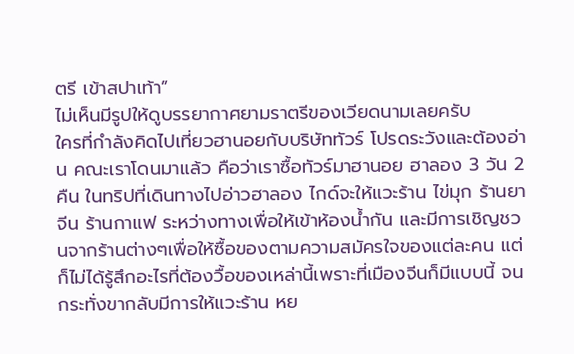ตรี เข้าสปาเท้า”
ไม่เห็นมีรูปให้ดูบรรยากาศยามราตรีของเวียดนามเลยครับ
ใครที่กำลังคิดไปเที่ยวฮานอยกับบริษัททัวร์ โปรดระวังและต้องอ่าน คณะเราโดนมาแล้ว คือว่าเราซื้อทัวร์มาฮานอย ฮาลอง 3 วัน 2 คืน ในทริปที่เดินทางไปอ่าวฮาลอง ไกด์จะให้แวะร้าน ไข่มุก ร้านยาจีน ร้านกาแฟ ระหว่างทางเพื่อให้เข้าห้องน้ำกัน และมีการเชิญชวนจากร้านต่างๆเพื่อให้ซื้อของตามความสมัครใจของแต่ละคน แต่ก็ไม่ได้รู้สึกอะไรที่ต้องวื้อของเหล่านี้เพราะที่เมืองจีนก็มีแบบนี้ จนกระทั่งขากลับมีการให้แวะร้าน หย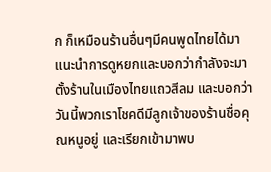ก ก็เหมือนร้านอื่นๆมีคนพูดไทยได้มาแนะนำการดูหยกและบอกว่ากำลังจะมาตั้งร้านในเมืองไทยแถวสีลม และบอกว่าวันนี้พวกเราโชคดีมีลูกเจ้าของร้านชื่อคุณหนูอยู่ และเรียกเข้ามาพบ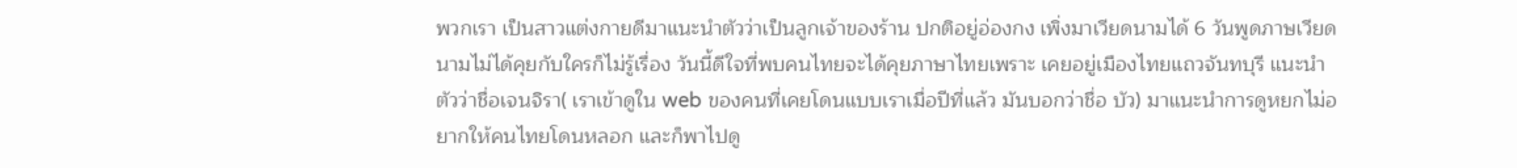พวกเรา เป็นสาวแต่งกายดีมาแนะนำตัวว่าเป็นลูกเจ้าของร้าน ปกติอยู่อ่องกง เพิ่งมาเวียดนามได้ 6 วันพูดภาษเวียดนามไม่ได้คุยกับใครก็ไม่รู้เรื่อง วันนี้ดีใจที่พบคนไทยจะได้คุยภาษาไทยเพราะ เคยอยู่เมืองไทยแถวจันทบุรี แนะนำตัวว่าชื่อเจนจิรา( เราเข้าดูใน web ของคนที่เคยโดนแบบเราเมื่อปีที่แล้ว มันบอกว่าชื่อ บัว) มาแนะนำการดูหยกไม่อยากให้คนไทยโดนหลอก และก็พาไปดู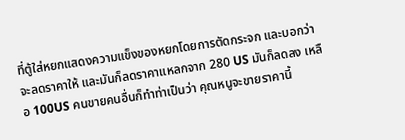ที่ตู้ใส่หยกแสดงความแข็งของหยกโดยการตัดกระจก และบอกว่าจะลดราคาให้ และมันก็ลดราคาแหลกจาก 280 US มันก็ลดลง เหลือ 100US คนขายคนอื่นก็ทำท่าเป็นว่า คุณหนูจะขายราคานี้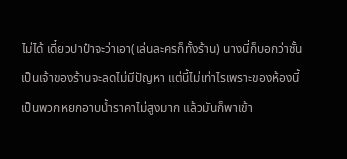ไม่ได้ เดี๋ยวปาป๋าจะว่าเอา(เล่นละครก็ทั้งร้าน) นางนี่ก็บอกว่าชั้นเป็นเจ้าของร้านจะลดไม่มีปัญหา แต่นี้ไม่เท่าไรเพราะของห้องนี้เป็นพวกหยกอาบน้ำราคาไม่สูงมาก แล้วมันก็พาเข้า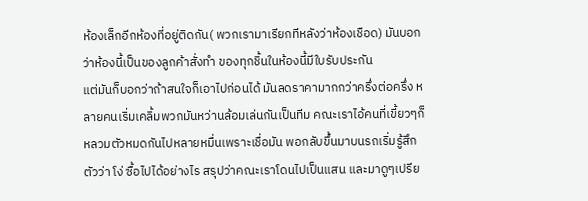ห้องเล็กอีกห้องที่อยู่ติดกัน( พวกเรามาเรียกทีหลังว่าห้องเชือด) มันบอกว่าห้องนี้เป็นของลูกค้าสั่งทำ ของทุกชิ้นในห้องนี้มีใบรับประกัน
แต่มันก็บอกว่าถ้าสนใจก็เอาไปก่อนได้ มันลดราคามากกว่าครึ่งต่อครึ่ง หลายคนเริ่มเคลิ้มพวกมันหว่านล้อมเล่นกันเป็นทีม คณะเราไอ้คนที่เขี้ยวๆก็หลวมตัวหมดกันไปหลายหมื่นเพราะเชื่อมัน พอกลับขึ้นมาบนรถเริ่มรู้สึกตัวว่า โง่ ซื้อไปได้อย่างไร สรุปว่าคณะเราโดนไปเป็นแสน และมาดูๆเปรีย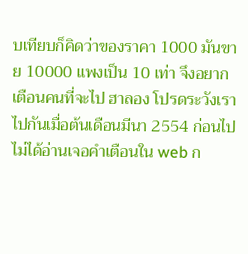บเทียบก็คิดว่าของราคา 1000 มันขาย 10000 แพงเป็น 10 เท่า จึงอยากเตือนคนที่จะไป ฮาลอง โปรดระวังเราไปกันเมื่อต้นเดือนมีนา 2554 ก่อนไปไม่ได้อ่านเจอคำเตือนใน web ก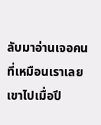ลับมาอ่านเจอคนที่เหมือนเราเลยเขาไปเมื่อปี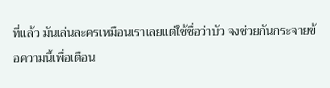ที่แล้ว มันเล่นละครเหมือนเราเลยแต่ใช้ชื่อว่าบัว จงช่วยกันกระจายข้อความนี้เพื่อเตือน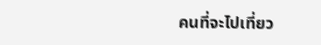คนที่จะไปเที่ยว